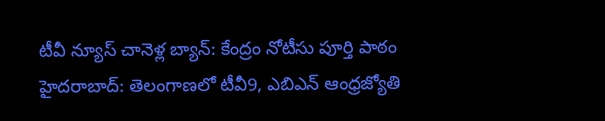టీవీ న్యూస్ చానెళ్ల బ్యాన్: కేంద్రం నోటీసు పూర్తి పాఠం
హైదరాబాద్: తెలంగాణలో టీవీ9, ఎబిఎన్ ఆంధ్రజ్యోతి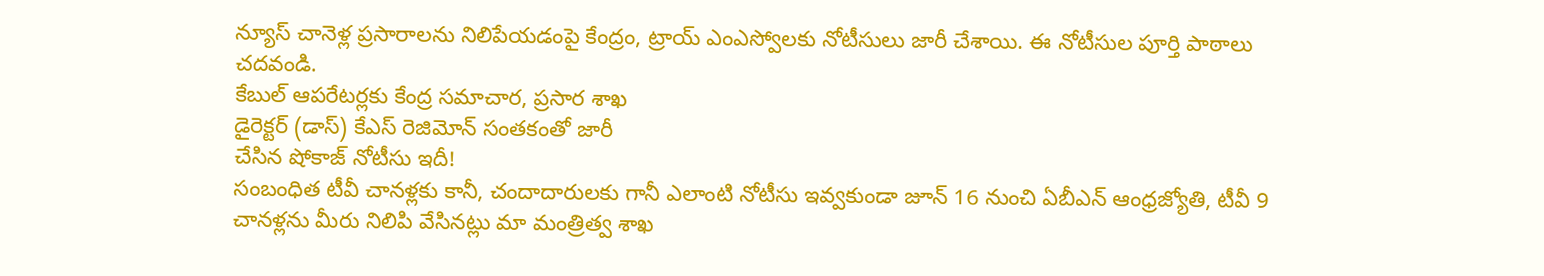న్యూస్ చానెళ్ల ప్రసారాలను నిలిపేయడంపై కేంద్రం, ట్రాయ్ ఎంఎస్వోలకు నోటీసులు జారీ చేశాయి. ఈ నోటీసుల పూర్తి పాఠాలు చదవండి.
కేబుల్ ఆపరేటర్లకు కేంద్ర సమాచార, ప్రసార శాఖ
డైరెక్టర్ (డాస్) కేఎస్ రెజిమోన్ సంతకంతో జారీ
చేసిన షోకాజ్ నోటీసు ఇదీ!
సంబంధిత టీవీ చానళ్లకు కానీ, చందాదారులకు గానీ ఎలాంటి నోటీసు ఇవ్వకుండా జూన్ 16 నుంచి ఏబీఎన్ ఆంధ్రజ్యోతి, టీవీ 9 చానళ్లను మీరు నిలిపి వేసినట్లు మా మంత్రిత్వ శాఖ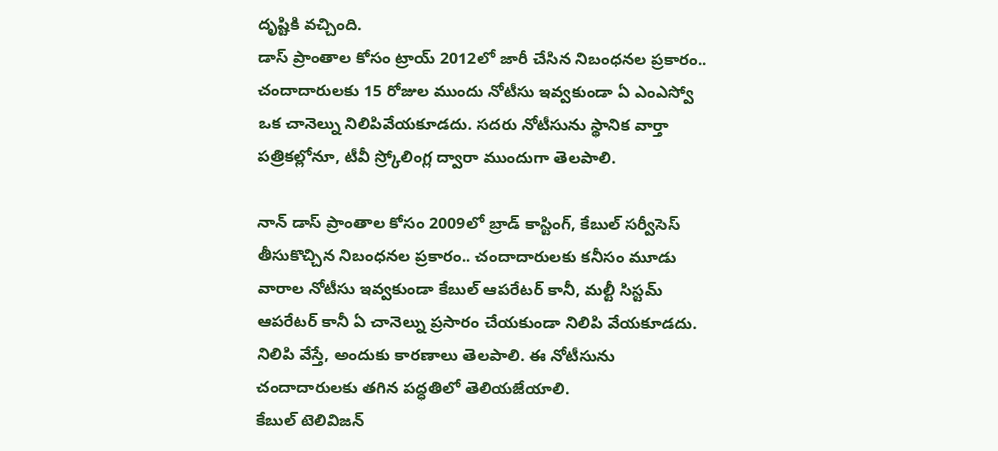దృష్టికి వచ్చింది.
డాస్ ప్రాంతాల కోసం ట్రాయ్ 2012లో జారీ చేసిన నిబంధనల ప్రకారం.. చందాదారులకు 15 రోజుల ముందు నోటీసు ఇవ్వకుండా ఏ ఎంఎస్వో ఒక చానెల్ను నిలిపివేయకూడదు. సదరు నోటీసును స్థానిక వార్తా పత్రికల్లోనూ, టీవీ స్ర్కోలింగ్ల ద్వారా ముందుగా తెలపాలి.

నాన్ డాస్ ప్రాంతాల కోసం 2009లో బ్రాడ్ కాస్టింగ్, కేబుల్ సర్వీసెస్ తీసుకొచ్చిన నిబంధనల ప్రకారం.. చందాదారులకు కనీసం మూడు వారాల నోటీసు ఇవ్వకుండా కేబుల్ ఆపరేటర్ కానీ, మల్టీ సిస్టమ్ ఆపరేటర్ కానీ ఏ చానెల్ను ప్రసారం చేయకుండా నిలిపి వేయకూడదు. నిలిపి వేస్తే, అందుకు కారణాలు తెలపాలి. ఈ నోటీసును చందాదారులకు తగిన పద్ధతిలో తెలియజేయాలి.
కేబుల్ టెలివిజన్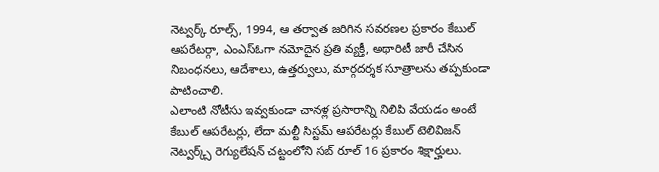నెట్వర్క్ రూల్స్, 1994, ఆ తర్వాత జరిగిన సవరణల ప్రకారం కేబుల్ ఆపరేటర్గా, ఎంఎస్ఓగా నమోదైన ప్రతి వ్యక్తీ, అథారిటీ జారీ చేసిన నిబంధనలు, ఆదేశాలు, ఉత్తర్వులు, మార్గదర్శక సూత్రాలను తప్పకుండా పాటించాలి.
ఎలాంటి నోటీసు ఇవ్వకుండా చానళ్ల ప్రసారాన్ని నిలిపి వేయడం అంటే కేబుల్ ఆపరేటర్లు, లేదా మల్టీ సిస్టమ్ ఆపరేటర్లు కేబుల్ టెలివిజన్ నెట్వర్క్స్ రెగ్యులేషన్ చట్టంలోని సబ్ రూల్ 16 ప్రకారం శిక్షార్హులు.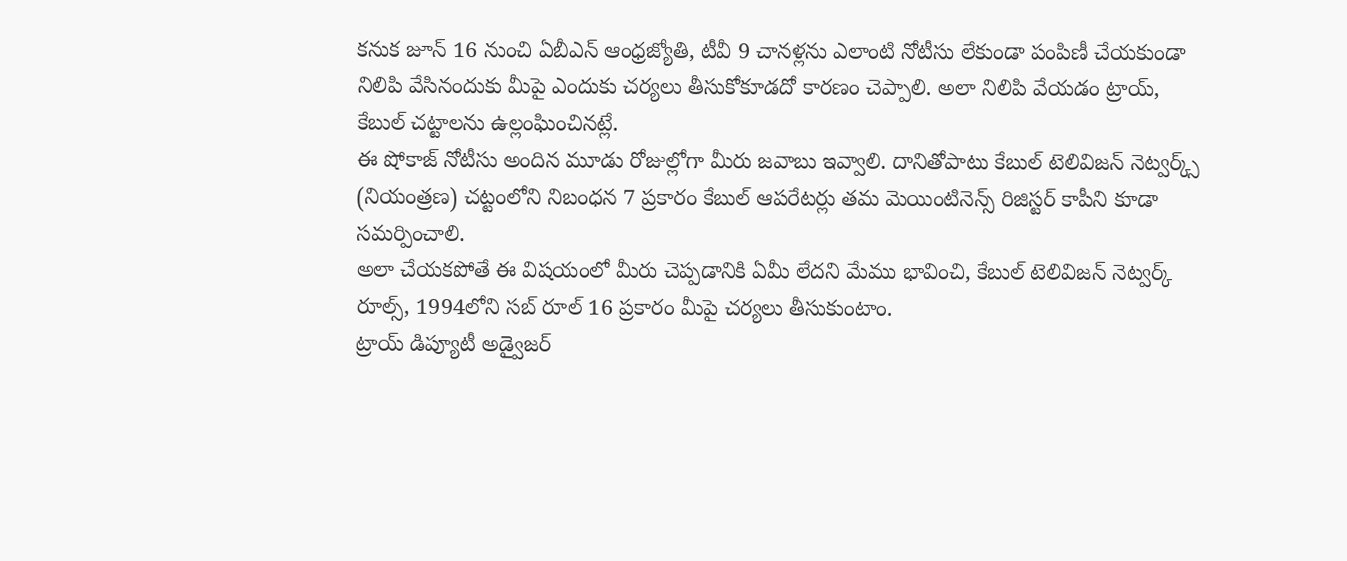కనుక జూన్ 16 నుంచి ఏబీఎన్ ఆంధ్రజ్యోతి, టీవీ 9 చానళ్లను ఎలాంటి నోటీసు లేకుండా పంపిణీ చేయకుండా నిలిపి వేసినందుకు మీపై ఎందుకు చర్యలు తీసుకోకూడదో కారణం చెప్పాలి. అలా నిలిపి వేయడం ట్రాయ్, కేబుల్ చట్టాలను ఉల్లంఘించినట్లే.
ఈ షోకాజ్ నోటీసు అందిన మూడు రోజుల్లోగా మీరు జవాబు ఇవ్వాలి. దానితోపాటు కేబుల్ టెలివిజన్ నెట్వర్క్స్ (నియంత్రణ) చట్టంలోని నిబంధన 7 ప్రకారం కేబుల్ ఆపరేటర్లు తమ మెయింటినెన్స్ రిజిస్టర్ కాపీని కూడా సమర్పించాలి.
అలా చేయకపోతే ఈ విషయంలో మీరు చెప్పడానికి ఏమీ లేదని మేము భావించి, కేబుల్ టెలివిజన్ నెట్వర్క్ రూల్స్, 1994లోని సబ్ రూల్ 16 ప్రకారం మీపై చర్యలు తీసుకుంటాం.
ట్రాయ్ డిప్యూటీ అడ్వైజర్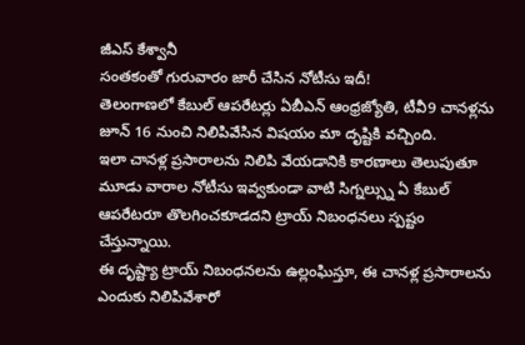జీఎస్ కేశ్వానీ
సంతకంతో గురువారం జారీ చేసిన నోటీసు ఇదీ!
తెలంగాణలో కేబుల్ ఆపరేటర్లు ఏబీఎన్ ఆంధ్రజ్యోతి, టీవీ9 చానళ్లను జూన్ 16 నుంచి నిలిపివేసిన విషయం మా దృష్టికి వచ్చింది.
ఇలా చానళ్ల ప్రసారాలను నిలిపి వేయడానికి కారణాలు తెలుపుతూ మూడు వారాల నోటీసు ఇవ్వకుండా వాటి సిగ్నల్స్ను ఏ కేబుల్ ఆపరేటరూ తొలగించకూడదని ట్రాయ్ నిబంధనలు స్పష్టం చేస్తున్నాయి.
ఈ దృష్ట్యా ట్రాయ్ నిబంధనలను ఉల్లంఘిస్తూ, ఈ చానళ్ల ప్రసారాలను ఎందుకు నిలిపివేశారో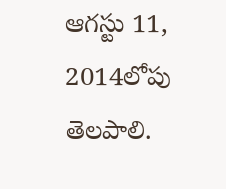ఆగస్టు 11, 2014లోపు తెలపాలి.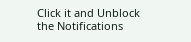Click it and Unblock the Notifications